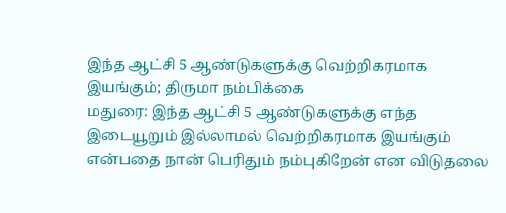இந்த ஆட்சி 5 ஆண்டுகளுக்கு வெற்றிகரமாக இயங்கும்; திருமா நம்பிக்கை
மதுரை: இந்த ஆட்சி 5 ஆண்டுகளுக்கு எந்த இடையூறும் இல்லாமல் வெற்றிகரமாக இயங்கும் என்பதை நான் பெரிதும் நம்புகிறேன் என விடுதலை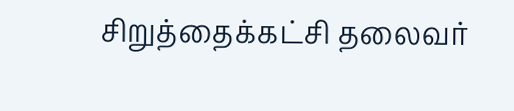சிறுத்தைக்கட்சி தலைவர்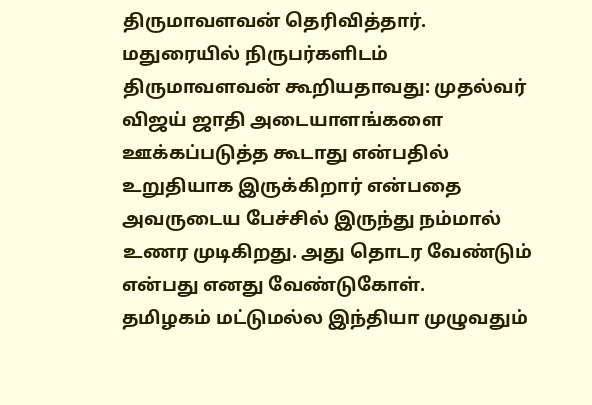திருமாவளவன் தெரிவித்தார்.
மதுரையில் நிருபர்களிடம் திருமாவளவன் கூறியதாவது: முதல்வர் விஜய் ஜாதி அடையாளங்களை ஊக்கப்படுத்த கூடாது என்பதில் உறுதியாக இருக்கிறார் என்பதை அவருடைய பேச்சில் இருந்து நம்மால் உணர முடிகிறது. அது தொடர வேண்டும் என்பது எனது வேண்டுகோள்.
தமிழகம் மட்டுமல்ல இந்தியா முழுவதும்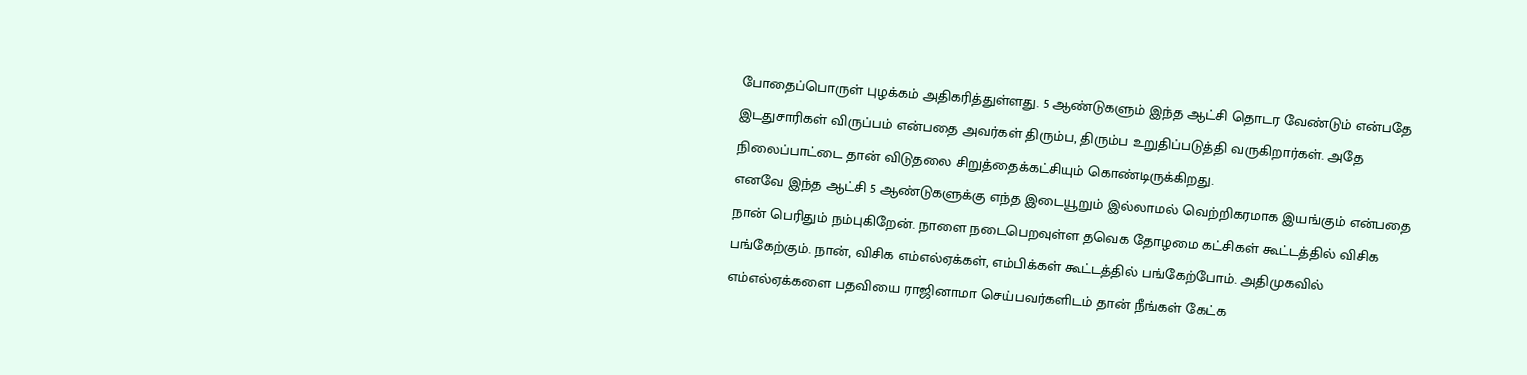போதைப்பொருள் புழக்கம் அதிகரித்துள்ளது. 5 ஆண்டுகளும் இந்த ஆட்சி தொடர வேண்டும் என்பதே இடதுசாரிகள் விருப்பம் என்பதை அவர்கள் திரும்ப, திரும்ப உறுதிப்படுத்தி வருகிறார்கள். அதே நிலைப்பாட்டை தான் விடுதலை சிறுத்தைக்கட்சியும் கொண்டிருக்கிறது.
எனவே இந்த ஆட்சி 5 ஆண்டுகளுக்கு எந்த இடையூறும் இல்லாமல் வெற்றிகரமாக இயங்கும் என்பதை நான் பெரிதும் நம்புகிறேன். நாளை நடைபெறவுள்ள தவெக தோழமை கட்சிகள் கூட்டத்தில் விசிக பங்கேற்கும். நான், விசிக எம்எல்ஏக்கள், எம்பிக்கள் கூட்டத்தில் பங்கேற்போம். அதிமுகவில் எம்எல்ஏக்களை பதவியை ராஜினாமா செய்பவர்களிடம் தான் நீங்கள் கேட்க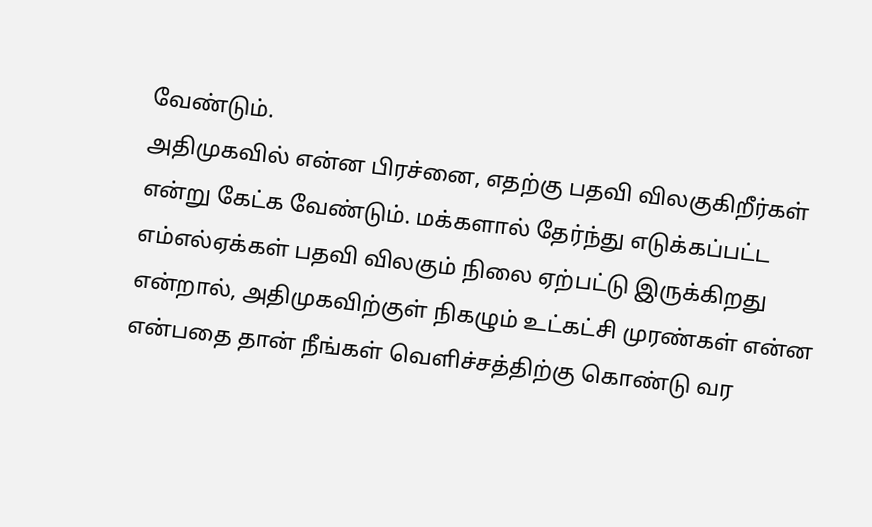வேண்டும்.
அதிமுகவில் என்ன பிரச்னை, எதற்கு பதவி விலகுகிறீர்கள் என்று கேட்க வேண்டும். மக்களால் தேர்ந்து எடுக்கப்பட்ட எம்எல்ஏக்கள் பதவி விலகும் நிலை ஏற்பட்டு இருக்கிறது என்றால், அதிமுகவிற்குள் நிகழும் உட்கட்சி முரண்கள் என்ன என்பதை தான் நீங்கள் வெளிச்சத்திற்கு கொண்டு வர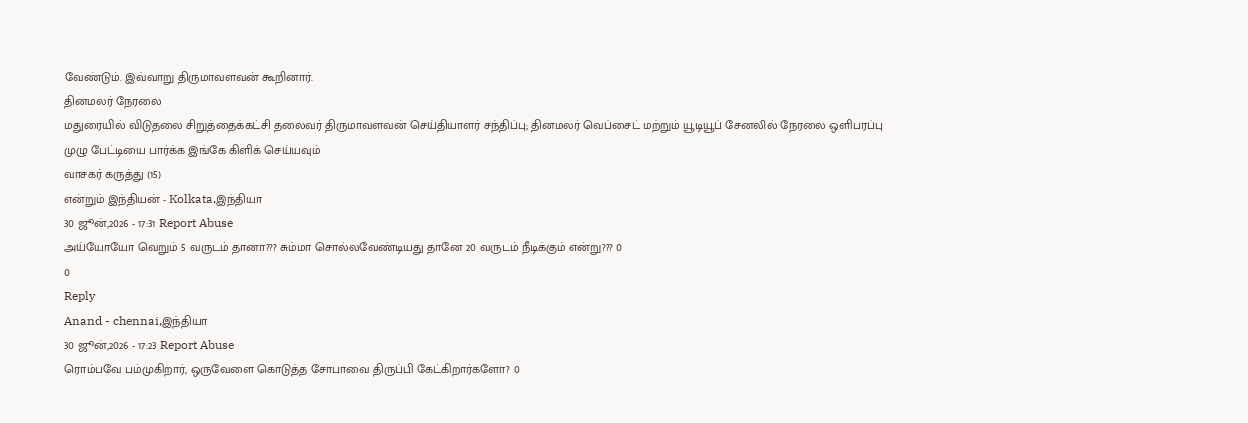வேண்டும். இவ்வாறு திருமாவளவன் கூறினார்.
தினமலர் நேரலை
மதுரையில் விடுதலை சிறுத்தைக்கட்சி தலைவர் திருமாவளவன் செய்தியாளர் சந்திப்பு; தினமலர் வெப்சைட் மற்றும் யூடியூப் சேனலில் நேரலை ஒளிபரப்பு
முழு பேட்டியை பார்க்க இங்கே கிளிக் செய்யவும்
வாசகர் கருத்து (15)
என்றும் இந்தியன் - Kolkata,இந்தியா
30 ஜூன்,2026 - 17:31 Report Abuse
அய்யோயோ வெறும் 5 வருடம் தானா??? சும்மா சொல்லவேண்டியது தானே 20 வருடம் நீடிக்கும் என்று??? 0
0
Reply
Anand - chennai,இந்தியா
30 ஜூன்,2026 - 17:23 Report Abuse
ரொம்பவே பம்முகிறார், ஒருவேளை கொடுத்த சோபாவை திருப்பி கேட்கிறார்களோ? 0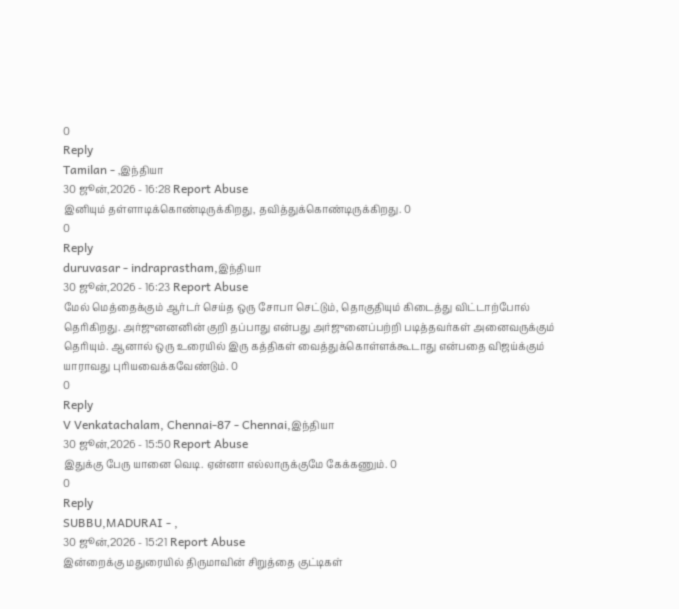0
Reply
Tamilan - ,இந்தியா
30 ஜூன்,2026 - 16:28 Report Abuse
இனியும் தள்ளாடிக்கொண்டிருக்கிறது, தவித்துக்கொண்டிருக்கிறது. 0
0
Reply
duruvasar - indraprastham,இந்தியா
30 ஜூன்,2026 - 16:23 Report Abuse
மேல் மெத்தைக்கும் ஆர்டர் செய்த ஒரு சோபா செட்டும், தொகுதியும் கிடைத்து விட்டாற்போல் தெரிகிறது. அர்ஜுனனனின் குறி தப்பாது என்பது அர்ஜுனைப்பற்றி படித்தவர்கள் அனைவருக்கும் தெரியும். ஆனால் ஒரு உரையில் இரு கத்திகள் வைத்துக்கொள்ளக்கூடாது என்பதை விஜய்க்கும் யாராவது புரியவைக்கவேண்டும். 0
0
Reply
V Venkatachalam, Chennai-87 - Chennai,இந்தியா
30 ஜூன்,2026 - 15:50 Report Abuse
இதுக்கு பேரு யானை வெடி. ஏன்னா எல்லாருக்குமே கேக்கணும். 0
0
Reply
SUBBU,MADURAI - ,
30 ஜூன்,2026 - 15:21 Report Abuse
இன்றைக்கு மதுரையில் திருமாவின் சிறுத்தை குட்டிகள்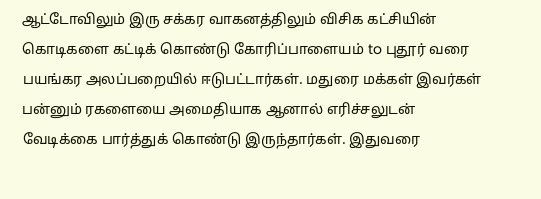ஆட்டோவிலும் இரு சக்கர வாகனத்திலும் விசிக கட்சியின் கொடிகளை கட்டிக் கொண்டு கோரிப்பாளையம் to புதூர் வரை பயங்கர அலப்பறையில் ஈடுபட்டார்கள். மதுரை மக்கள் இவர்கள் பன்னும் ரகளையை அமைதியாக ஆனால் எரிச்சலுடன் வேடிக்கை பார்த்துக் கொண்டு இருந்தார்கள். இதுவரை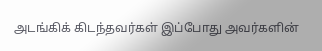அடங்கிக் கிடந்தவர்கள் இப்போது அவர்களின்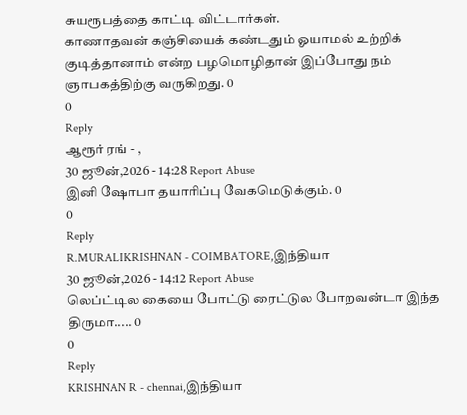சுயரூபத்தை காட்டி விட்டார்கள்.
காணாதவன் கஞ்சியைக் கண்டதும் ஓயாமல் உற்றிக் குடித்தானாம் என்ற பழமொழிதான் இப்போது நம் ஞாபகத்திற்கு வருகிறது. 0
0
Reply
ஆரூர் ரங் - ,
30 ஜூன்,2026 - 14:28 Report Abuse
இனி ஷோபா தயாரிப்பு வேகமெடுக்கும். 0
0
Reply
R.MURALIKRISHNAN - COIMBATORE,இந்தியா
30 ஜூன்,2026 - 14:12 Report Abuse
லெப்ட்டில கையை போட்டு ரைட்டுல போறவன்டா இந்த திருமா..... 0
0
Reply
KRISHNAN R - chennai,இந்தியா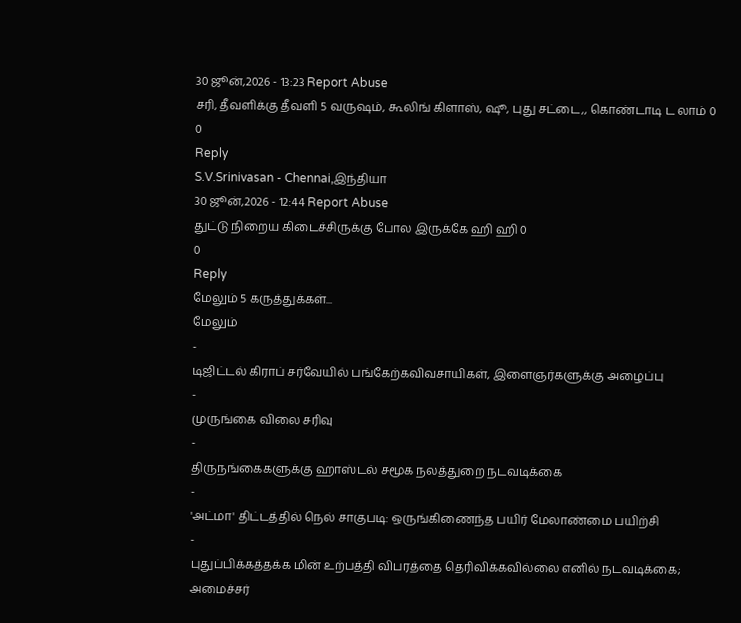30 ஜூன்,2026 - 13:23 Report Abuse
சரி, தீவளிக்கு தீவளி 5 வருஷம், கூலிங் கிளாஸ், ஷூ, புது சட்டை,, கொண்டாடி ட லாம் 0
0
Reply
S.V.Srinivasan - Chennai,இந்தியா
30 ஜூன்,2026 - 12:44 Report Abuse
துட்டு நிறைய கிடைச்சிருக்கு போல இருக்கே ஹி ஹி 0
0
Reply
மேலும் 5 கருத்துக்கள்...
மேலும்
-
டிஜிட்டல் கிராப் சர்வேயில் பங்கேற்கவிவசாயிகள், இளைஞர்களுக்கு அழைப்பு
-
முருங்கை விலை சரிவு
-
திருநங்கைகளுக்கு ஹாஸ்டல் சமூக நலத்துறை நடவடிக்கை
-
'அட்மா' திட்டத்தில் நெல் சாகுபடி: ஒருங்கிணைந்த பயிர் மேலாண்மை பயிற்சி
-
புதுப்பிக்கத்தக்க மின் உற்பத்தி விபரத்தை தெரிவிக்கவில்லை எனில் நடவடிக்கை; அமைச்சர்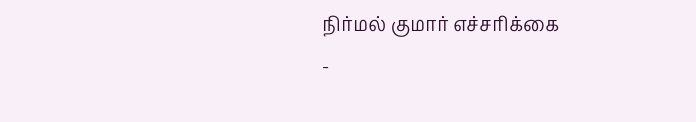நிர்மல் குமார் எச்சரிக்கை
-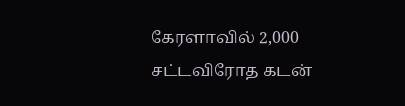கேரளாவில் 2,000 சட்டவிரோத கடன்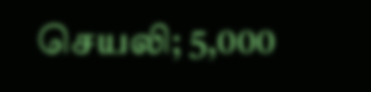செயலி; 5,000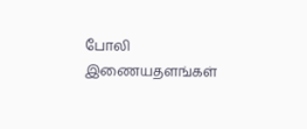போலி இணையதளங்கள்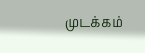முடக்கம்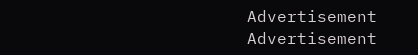Advertisement
Advertisement